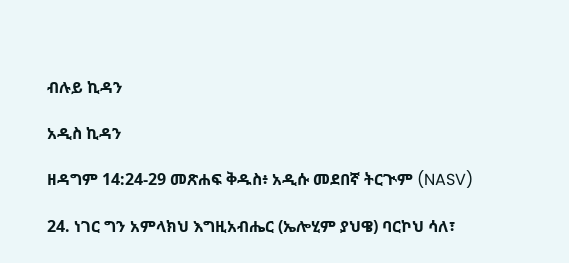ብሉይ ኪዳን

አዲስ ኪዳን

ዘዳግም 14:24-29 መጽሐፍ ቅዱስ፥ አዲሱ መደበኛ ትርጒም (NASV)

24. ነገር ግን አምላክህ እግዚአብሔር (ኤሎሂም ያህዌ) ባርኮህ ሳለ፣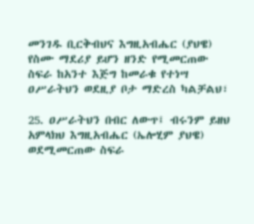መንገዱ ቢርቅብህና እግዚአብሔር (ያህዌ) የስሙ ማደሪያ ይሆን ዘንድ የሚመርጠው ስፍራ ከአንተ እጅግ ከመራቁ የተነሣ ዐሥራትህን ወደዚያ ቦታ ማድረስ ካልቻልህ፣

25. ዐሥራትህን በብር ለውጥ፤ ብሩንም ይዘህ አምላክህ እግዚአብሔር (ኤሎሂም ያህዌ) ወደሚመርጠው ስፍራ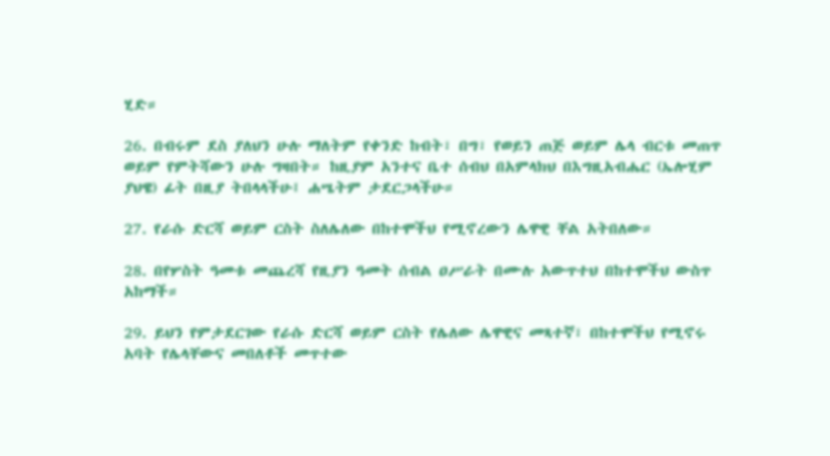ሂድ።

26. በብሩም ደስ ያለህን ሁሉ ማለትም የቀንድ ከብት፣ በግ፣ የወይን ጠጅ ወይም ሌላ ብርቱ መጠጥ ወይም የምትሻውን ሁሉ ግዛበት። ከዚያም አንተና ቤተ ሰብህ በአምላክህ በእግዚአብሔር (ኤሎሂም ያህዌ) ፊት በዚያ ትበላላችሁ፤ ሐሤትም ታደርጋላችሁ።

27. የራሱ ድርሻ ወይም ርስት ስለሌለው በከተሞችህ የሚኖረውን ሌዋዊ ቸል አትበለው።

28. በየሦስት ዓመቱ መጨረሻ የዚያን ዓመት ሰብል ዐሥራት በሙሉ አውጥተህ በከተሞችህ ውስጥ አከማች።

29. ይህን የምታደርገው የራሱ ድርሻ ወይም ርስት የሌለው ሌዋዊና መጻተኛ፣ በከተሞችህ የሚኖሩ አባት የሌላቸውና መበለቶች መጥተው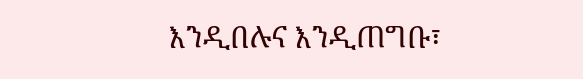እንዲበሉና እንዲጠግቡ፣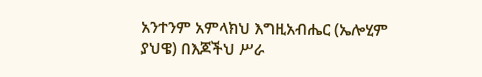አንተንም አምላክህ እግዚአብሔር (ኤሎሂም ያህዌ) በእጆችህ ሥራ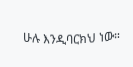ሁሉ እንዲባርክህ ነው።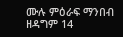ሙሉ ምዕራፍ ማንበብ ዘዳግም 14